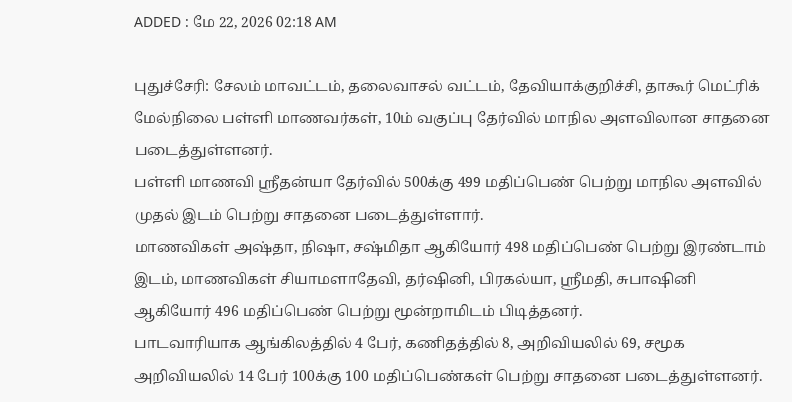ADDED : மே 22, 2026 02:18 AM

புதுச்சேரி: சேலம் மாவட்டம், தலைவாசல் வட்டம், தேவியாக்குறிச்சி, தாகூர் மெட்ரிக் மேல்நிலை பள்ளி மாணவர்கள், 10ம் வகுப்பு தேர்வில் மாநில அளவிலான சாதனை படைத்துள்ளனர்.
பள்ளி மாணவி ஸ்ரீதன்யா தேர்வில் 500க்கு 499 மதிப்பெண் பெற்று மாநில அளவில் முதல் இடம் பெற்று சாதனை படைத்துள்ளார்.
மாணவிகள் அஷ்தா, நிஷா, சஷ்மிதா ஆகியோர் 498 மதிப்பெண் பெற்று இரண்டாம் இடம், மாணவிகள் சியாமளாதேவி, தர்ஷினி, பிரகல்யா, ஸ்ரீமதி, சுபாஷினி ஆகியோர் 496 மதிப்பெண் பெற்று மூன்றாமிடம் பிடித்தனர்.
பாடவாரியாக ஆங்கிலத்தில் 4 பேர், கணிதத்தில் 8, அறிவியலில் 69, சமூக அறிவியலில் 14 பேர் 100க்கு 100 மதிப்பெண்கள் பெற்று சாதனை படைத்துள்ளனர்.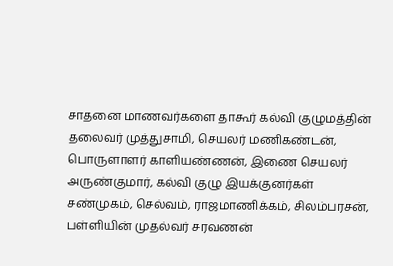சாதனை மாணவர்களை தாகூர் கல்வி குழுமத்தின் தலைவர் முத்துசாமி, செயலர் மணிகண்டன், பொருளாளர் காளியண்ணன், இணை செயலர் அருண்குமார், கல்வி குழு இயக்குனர்கள் சண்முகம், செல்வம், ராஜமாணிக்கம், சிலம்பரசன், பள்ளியின் முதல்வர் சரவணன்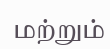மற்றும்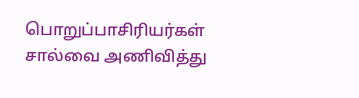பொறுப்பாசிரியர்கள் சால்வை அணிவித்து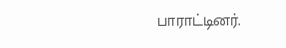பாராட்டினர்.